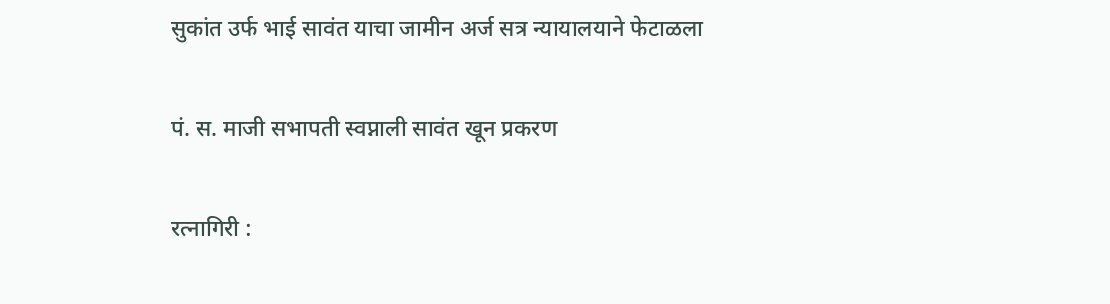सुकांत उर्फ भाई सावंत याचा जामीन अर्ज सत्र न्यायालयाने फेटाळला

पं. स. माजी सभापती स्वप्नाली सावंत खून प्रकरण

रत्नागिरी :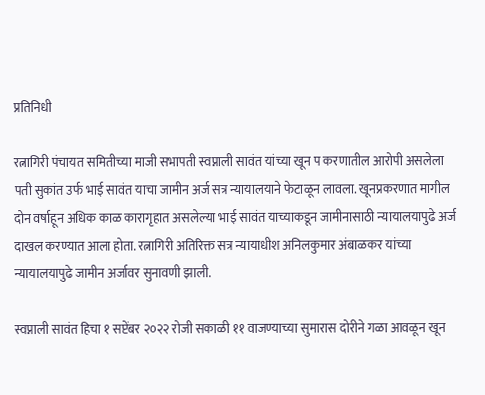प्रतिनिधी

रत्नागिरी पंचायत समितीच्या माजी सभापती स्वप्नाली सावंत यांच्या खून प करणातील आरोपी असलेला पती सुकांत उर्फ भाई सावंत याचा जामीन अर्ज सत्र न्यायालयाने फेटाळून लावला. खूनप्रकरणात मागील दोन वर्षाहून अधिक काळ कारागृहात असलेल्या भाई सावंत याच्याकडून जामीनासाठी न्यायालयापुढे अर्ज दाखल करण्यात आला होता. रत्नागिरी अतिरिक्त सत्र न्यायाधीश अनिलकुमार अंबाळकर यांच्या न्यायालयापुढे जामीन अर्जावर सुनावणी झाली.

स्वप्नाली सावंत हिचा १ सप्टेंबर २०२२ रोजी सकाळी ११ वाजण्याच्या सुमारास दोरीने गळा आवळून खून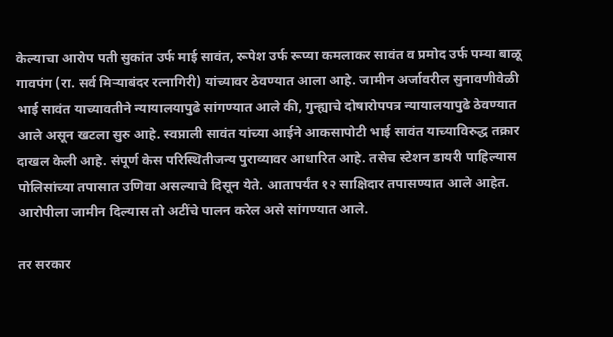केल्याचा आरोप पती सुकांत उर्फ माई सावंत, रूपेश उर्फ रूप्या कमलाकर सावंत व प्रमोद उर्फ पम्या बाळू गावपंग (रा. सर्व मिऱ्याबंदर रत्नागिरी) यांच्यावर ठेवण्यात आला आहे. जामीन अर्जावरील सुनावणीवेळी भाई सावंत याच्यावतीने न्यायालयापुढे सांगण्यात आले की, गुन्ह्याचे दोषारोपपत्र न्यायालयापुढे ठेवण्यात आले असून खटला सुरु आहे. स्वप्नाली सावंत यांच्या आईने आकसापोटी भाई सावंत याच्याविरुद्ध तक्रार दाखल केली आहे. संपूर्ण केस परिस्थितीजन्य पुराव्यावर आधारित आहे. तसेच स्टेशन डायरी पाहिल्यास पोलिसांच्या तपासात उणिवा असल्याचे दिसून येते. आतापर्यंत १२ साक्षिदार तपासण्यात आले आहेत. आरोपीला जामीन दिल्यास तो अटींचे पालन करेल असे सांगण्यात आले.

तर सरकार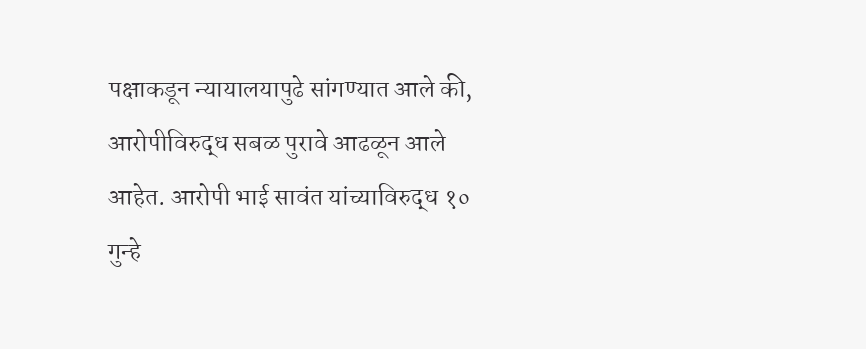पक्षाकडून न्यायालयापुढे सांगण्यात आले की, आरोपीविरुद्ध सबळ पुरावे आढळून आले आहेत. आरोपी भाई सावंत यांच्याविरुद्ध १० गुन्हे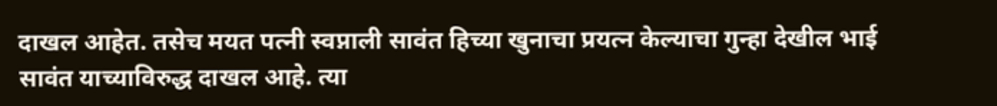दाखल आहेत. तसेच मयत पत्नी स्वप्नाली सावंत हिच्या खुनाचा प्रयत्न केल्याचा गुन्हा देखील भाई सावंत याच्याविरुद्ध दाखल आहे. त्या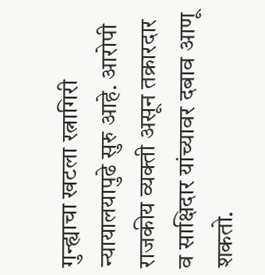गुन्ह्याचा खटला रत्नागिरी न्यायालयापुढे सुरु आहे. आरोपी राजकीय व्यक्ती असून तक्रारदार व साक्षिदार यांच्यावर दबाव आणू शकतो.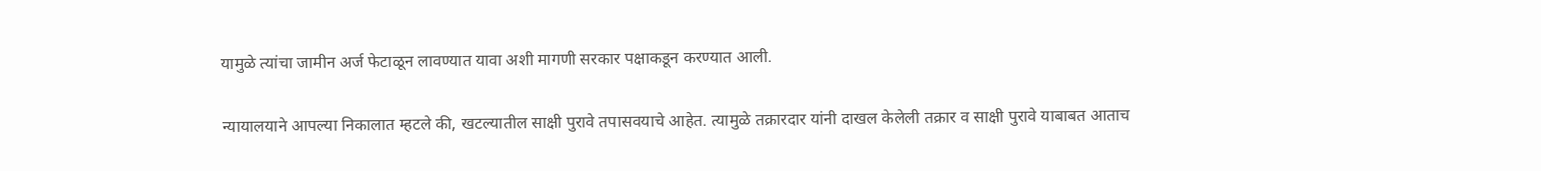यामुळे त्यांचा जामीन अर्ज फेटाळून लावण्यात यावा अशी मागणी सरकार पक्षाकडून करण्यात आली.

न्यायालयाने आपल्या निकालात म्हटले की, खटल्यातील साक्षी पुरावे तपासवयाचे आहेत. त्यामुळे तक्रारदार यांनी दाखल केलेली तक्रार व साक्षी पुरावे याबाबत आताच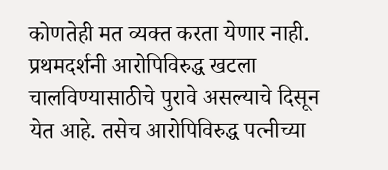कोणतेही मत व्यक्त करता येणार नाही. प्रथमदर्शनी आरोपिविरुद्ध खटला चालविण्यासाठीचे पुरावे असल्याचे दिसून येत आहे. तसेच आरोपिविरुद्ध पत्नीच्या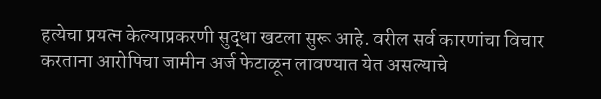हत्येचा प्रयत्न केल्याप्रकरणी सुद्धा खटला सुरू आहे. वरील सर्व कारणांचा विचार करताना आरोपिचा जामीन अर्ज फेटाळून लावण्यात येत असल्याचे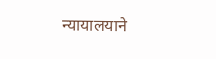न्यायालयाने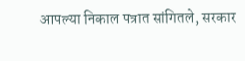आपल्या निकाल पत्रात सांगितले, सरकार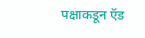पक्षाकडून ऍड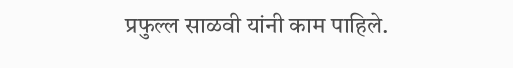प्रफुल्ल साळवी यांनी काम पाहिले.